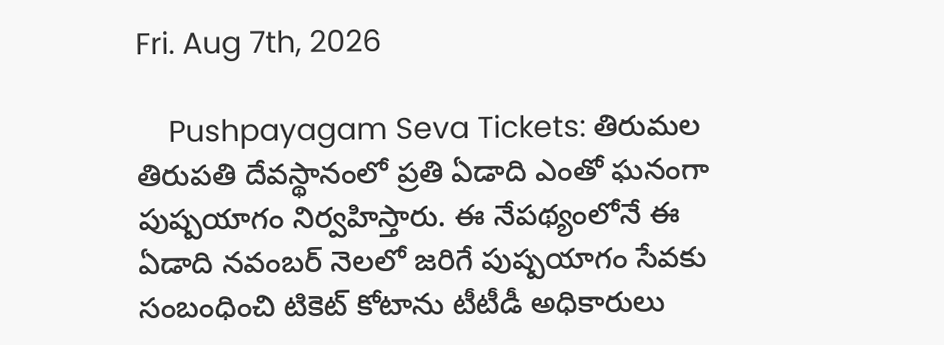Fri. Aug 7th, 2026

    Pushpayagam Seva Tickets: తిరుమల తిరుపతి దేవస్థానంలో ప్రతి ఏడాది ఎంతో ఘనంగా పుష్పయాగం నిర్వహిస్తారు. ఈ నేపథ్యంలోనే ఈ ఏడాది నవంబర్ నెలలో జరిగే పుష్పయాగం సేవకు సంబంధించి టికెట్ కోటాను టీటీడీ అధికారులు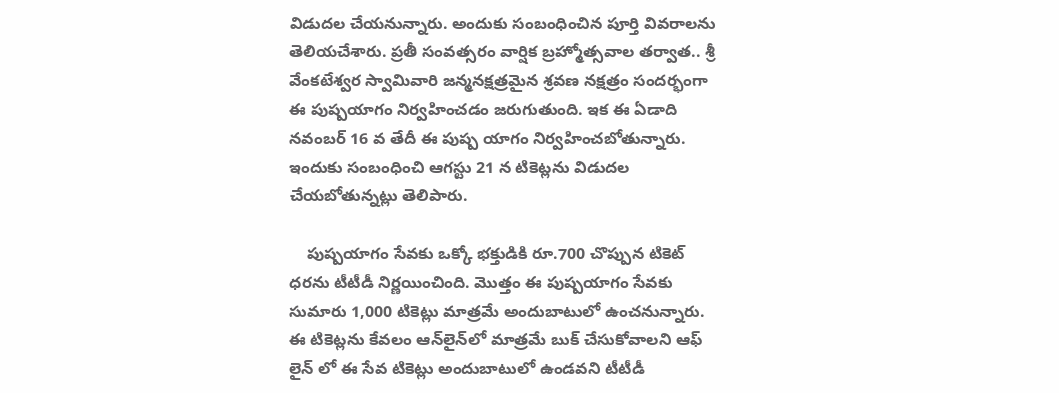విడుదల చేయనున్నారు. అందుకు సంబంధించిన పూర్తి వివరాలను తెలియచేశారు. ప్రతీ సంవత్సరం వార్షిక బ్రహ్మోత్సవాల తర్వాత.. శ్రీ వేంకటేశ్వర స్వామివారి జన్మనక్షత్రమైన శ్రవణ నక్షత్రం సందర్భంగా ఈ పుష్పయాగం నిర్వహించడం జరుగుతుంది. ఇక ఈ ఏడాది నవంబర్ 16 వ తేదీ ఈ పుష్ప యాగం నిర్వహించబోతున్నారు. ఇందుకు సంబంధించి ఆగస్టు 21 న టికెట్లను విడుదల చేయబోతున్నట్లు తెలిపారు.

    పుష్పయాగం సేవకు ఒక్కో భక్తుడికి రూ.700 చొప్పున టికెట్ ధరను టీటీడీ నిర్ణయించింది. మొత్తం ఈ పుష్పయాగం సేవకు సుమారు 1,000 టికెట్లు మాత్రమే అందుబాటులో ఉంచనున్నారు. ఈ టికెట్లను కేవలం ఆన్‌లైన్‌లో మాత్రమే బుక్ చేసుకోవాలని ఆఫ్ లైన్ లో ఈ సేవ టికెట్లు అందుబాటులో ఉండవని టీటీడీ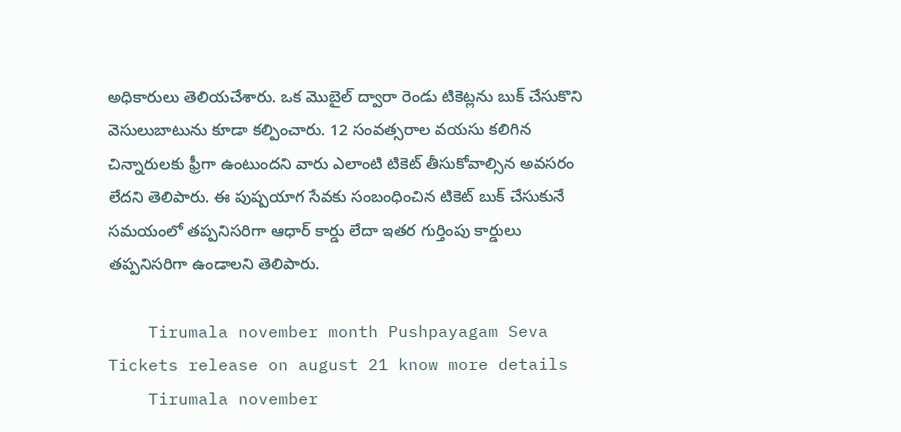అధికారులు తెలియచేశారు. ఒక మొబైల్ ద్వారా రెండు టికెట్లను బుక్ చేసుకొని వెసులుబాటును కూడా కల్పించారు. 12 సంవత్సరాల వయసు కలిగిన చిన్నారులకు ఫ్రీగా ఉంటుందని వారు ఎలాంటి టికెట్ తీసుకోవాల్సిన అవసరం లేదని తెలిపారు. ఈ పుష్పయాగ సేవకు సంబంధించిన టికెట్ బుక్ చేసుకునే సమయంలో తప్పనిసరిగా ఆధార్ కార్డు లేదా ఇతర గుర్తింపు కార్డులు తప్పనిసరిగా ఉండాలని తెలిపారు.

    Tirumala november month Pushpayagam Seva Tickets release on august 21 know more details
    Tirumala november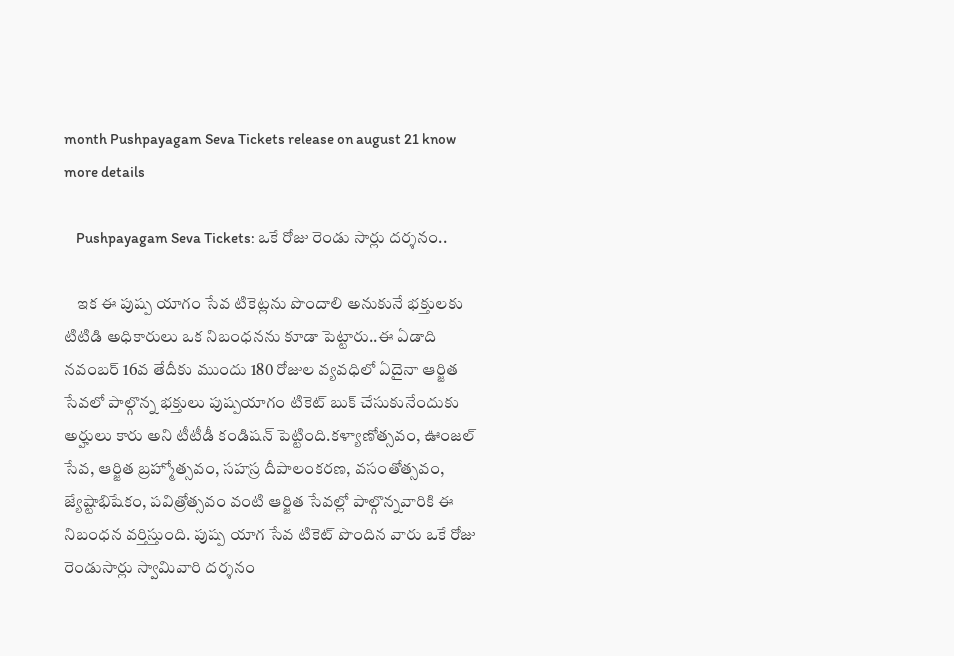month Pushpayagam Seva Tickets release on august 21 know more details

    Pushpayagam Seva Tickets: ఒకే రోజు రెండు సార్లు దర్శనం..

    ఇక ఈ పుష్ప యాగం సేవ టికెట్లను పొందాలి అనుకునే భక్తులకు టిటిడి అధికారులు ఒక నిబంధనను కూడా పెట్టారు..ఈ ఏడాది నవంబర్ 16వ తేదీకు ముందు 180 రోజుల వ్యవధిలో ఏదైనా ఆర్జిత సేవలో పాల్గొన్న భక్తులు పుష్పయాగం టికెట్ బుక్ చేసుకునేందుకు అర్హులు కారు అని టీటీడీ కండిషన్ పెట్టింది.కళ్యాణోత్సవం, ఊంజల్ సేవ, ఆర్జిత బ్రహ్మోత్సవం, సహస్ర దీపాలంకరణ, వసంతోత్సవం, జ్యేష్టాభిషేకం, పవిత్రోత్సవం వంటి ఆర్జిత సేవల్లో పాల్గొన్నవారికి ఈ నిబంధన వర్తిస్తుంది. పుష్ప యాగ సేవ టికెట్ పొందిన వారు ఒకే రోజు రెండుసార్లు స్వామివారి దర్శనం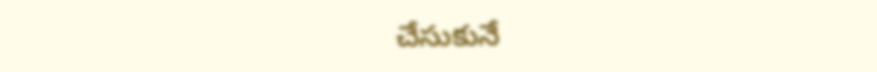చేసుకునే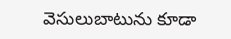వెసులుబాటును కూడా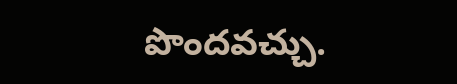పొందవచ్చు.